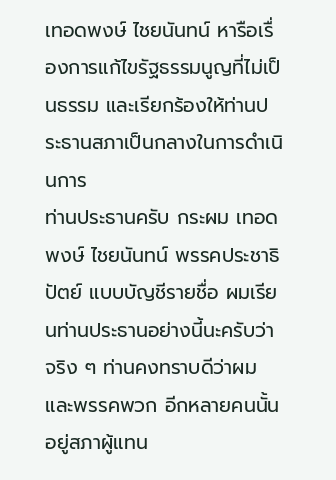เทอดพงษ์ ไชยนันทน์ หารือเรื่องการแก้ไขรัฐธรรมนูญที่ไม่เป็นธรรม และเรียกร้องให้ท่านประธานสภาเป็นกลางในการดำเนินการ
ท่านประธานครับ กระผม เทอดพงษ์ ไชยนันทน์ พรรคประชาธิปัตย์ แบบบัญชีรายชื่อ ผมเรียนท่านประธานอย่างนี้นะครับว่า จริง ๆ ท่านคงทราบดีว่าผมและพรรคพวก อีกหลายคนนั้นอยู่สภาผู้แทน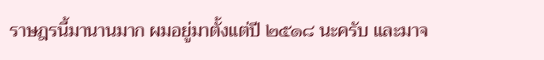ราษฎรนี้มานานมาก ผมอยู่มาตั้งแต่ปี ๒๕๑๘ นะครับ และมาจ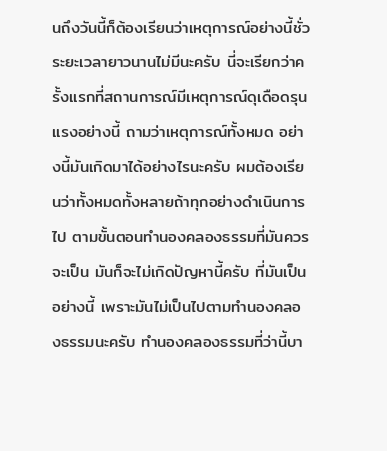นถึงวันนี้ก็ต้องเรียนว่าเหตุการณ์อย่างนี้ชั่วระยะเวลายาวนานไม่มีนะครับ นี่จะเรียกว่าครั้งแรกที่สถานการณ์มีเหตุการณ์ดุเดือดรุนแรงอย่างนี้ ถามว่าเหตุการณ์ทั้งหมด อย่างนี้มันเกิดมาได้อย่างไรนะครับ ผมต้องเรียนว่าทั้งหมดทั้งหลายถ้าทุกอย่างดําเนินการไป ตามขั้นตอนทํานองคลองธรรมที่มันควรจะเป็น มันก็จะไม่เกิดปัญหานี้ครับ ที่มันเป็นอย่างนี้ เพราะมันไม่เป็นไปตามทํานองคลองธรรมนะครับ ทํานองคลองธรรมที่ว่านี้บา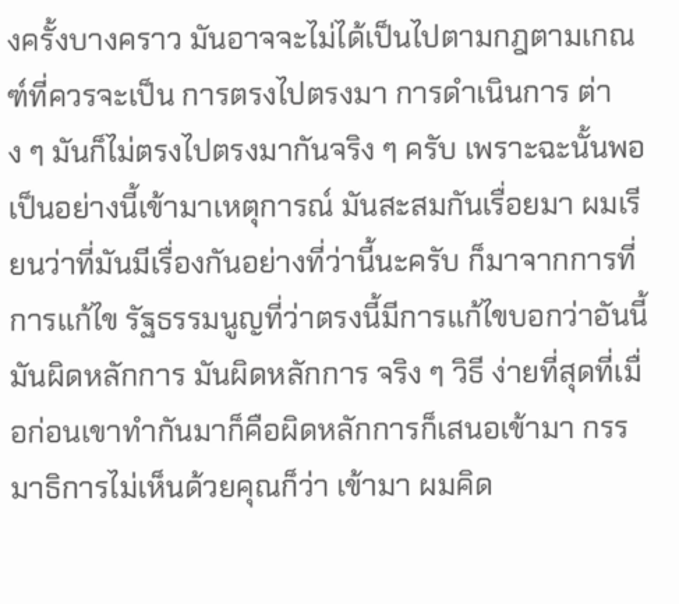งครั้งบางคราว มันอาจจะไม่ได้เป็นไปตามกฎตามเกณฑ์ที่ควรจะเป็น การตรงไปตรงมา การดําเนินการ ต่าง ๆ มันก็ไม่ตรงไปตรงมากันจริง ๆ ครับ เพราะฉะนั้นพอเป็นอย่างนี้เข้ามาเหตุการณ์ มันสะสมกันเรื่อยมา ผมเรียนว่าที่มันมีเรื่องกันอย่างที่ว่านี้นะครับ ก็มาจากการที่การแก้ไข รัฐธรรมนูญที่ว่าตรงนี้มีการแก้ไขบอกว่าอันนี้มันผิดหลักการ มันผิดหลักการ จริง ๆ วิธี ง่ายที่สุดที่เมื่อก่อนเขาทํากันมาก็คือผิดหลักการก็เสนอเข้ามา กรรมาธิการไม่เห็นด้วยคุณก็ว่า เข้ามา ผมคิด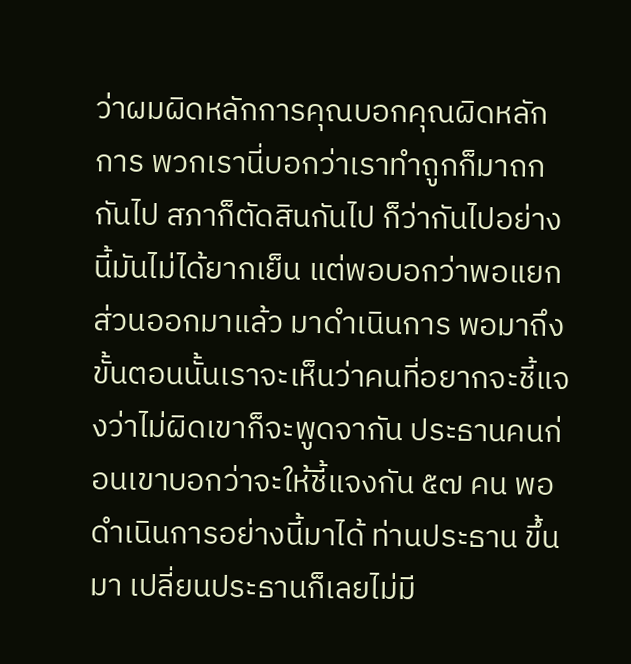ว่าผมผิดหลักการคุณบอกคุณผิดหลักการ พวกเรานี่บอกว่าเราทําถูกก็มาถกกันไป สภาก็ตัดสินกันไป ก็ว่ากันไปอย่างนี้มันไม่ได้ยากเย็น แต่พอบอกว่าพอแยกส่วนออกมาแล้ว มาดําเนินการ พอมาถึงขั้นตอนนั้นเราจะเห็นว่าคนที่อยากจะชี้แจงว่าไม่ผิดเขาก็จะพูดจากัน ประธานคนก่อนเขาบอกว่าจะให้ชี้แจงกัน ๕๗ คน พอดําเนินการอย่างนี้มาได้ ท่านประธาน ขึ้นมา เปลี่ยนประธานก็เลยไม่มี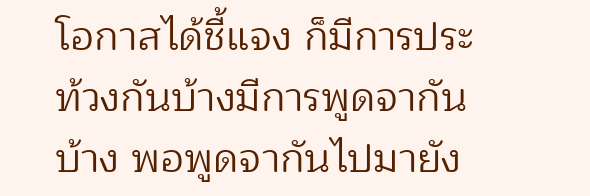โอกาสได้ชี้แจง ก็มีการประท้วงกันบ้างมีการพูดจากันบ้าง พอพูดจากันไปมายัง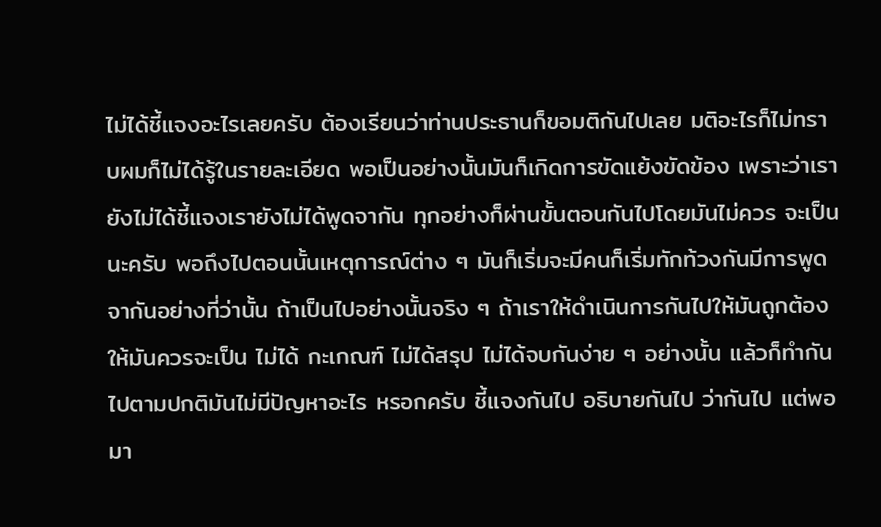ไม่ได้ชี้แจงอะไรเลยครับ ต้องเรียนว่าท่านประธานก็ขอมติกันไปเลย มติอะไรก็ไม่ทราบผมก็ไม่ได้รู้ในรายละเอียด พอเป็นอย่างนั้นมันก็เกิดการขัดแย้งขัดข้อง เพราะว่าเรายังไม่ได้ชี้แจงเรายังไม่ได้พูดจากัน ทุกอย่างก็ผ่านขั้นตอนกันไปโดยมันไม่ควร จะเป็นนะครับ พอถึงไปตอนนั้นเหตุการณ์ต่าง ๆ มันก็เริ่มจะมีคนก็เริ่มทักท้วงกันมีการพูดจากันอย่างที่ว่านั้น ถ้าเป็นไปอย่างนั้นจริง ๆ ถ้าเราให้ดําเนินการกันไปให้มันถูกต้องให้มันควรจะเป็น ไม่ได้ กะเกณฑ์ ไม่ได้สรุป ไม่ได้จบกันง่าย ๆ อย่างนั้น แล้วก็ทํากันไปตามปกติมันไม่มีปัญหาอะไร หรอกครับ ชี้แจงกันไป อธิบายกันไป ว่ากันไป แต่พอมา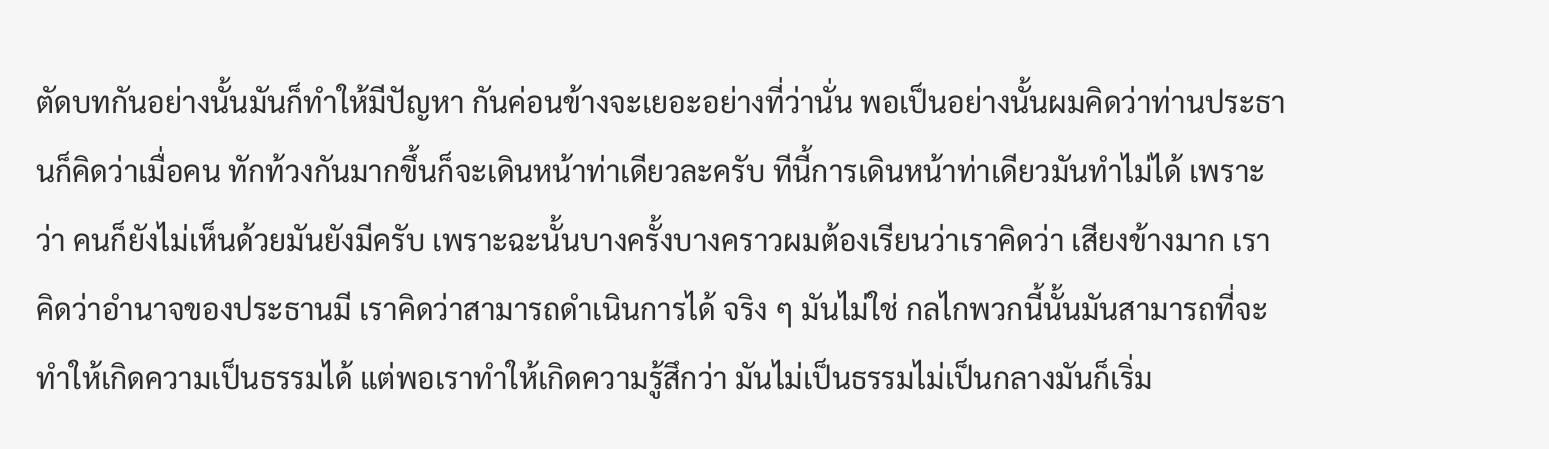ตัดบทกันอย่างนั้นมันก็ทําให้มีปัญหา กันค่อนข้างจะเยอะอย่างที่ว่านั่น พอเป็นอย่างนั้นผมคิดว่าท่านประธานก็คิดว่าเมื่อคน ทักท้วงกันมากขึ้นก็จะเดินหน้าท่าเดียวละครับ ทีนี้การเดินหน้าท่าเดียวมันทําไม่ได้ เพราะว่า คนก็ยังไม่เห็นด้วยมันยังมีครับ เพราะฉะนั้นบางครั้งบางคราวผมต้องเรียนว่าเราคิดว่า เสียงข้างมาก เราคิดว่าอํานาจของประธานมี เราคิดว่าสามารถดําเนินการได้ จริง ๆ มันไม่ใช่ กลไกพวกนี้นั้นมันสามารถที่จะทําให้เกิดความเป็นธรรมได้ แต่พอเราทําให้เกิดความรู้สึกว่า มันไม่เป็นธรรมไม่เป็นกลางมันก็เริ่ม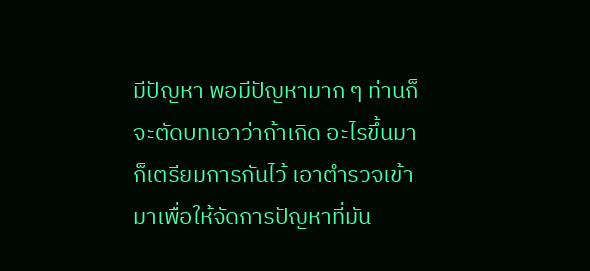มีปัญหา พอมีปัญหามาก ๆ ท่านก็จะตัดบทเอาว่าถ้าเกิด อะไรขึ้นมาก็เตรียมการกันไว้ เอาตํารวจเข้ามาเพื่อให้จัดการปัญหาที่มัน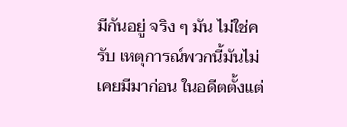มีกันอยู่ จริง ๆ มัน ไม่ใช่ครับ เหตุการณ์พวกนี้มันไม่เคยมีมาก่อน ในอดีตตั้งแต่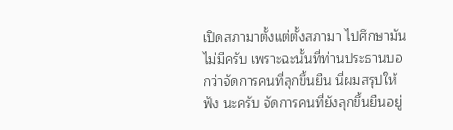เปิดสภามาตั้งแต่ตั้งสภามา ไปศึกษามันไม่มีครับ เพราะฉะนั้นที่ท่านประธานบอกว่าจัดการคนที่ลุกขึ้นยืน นี่ผมสรุปให้ฟัง นะครับ จัดการคนที่ยังลุกขึ้นยืนอยู่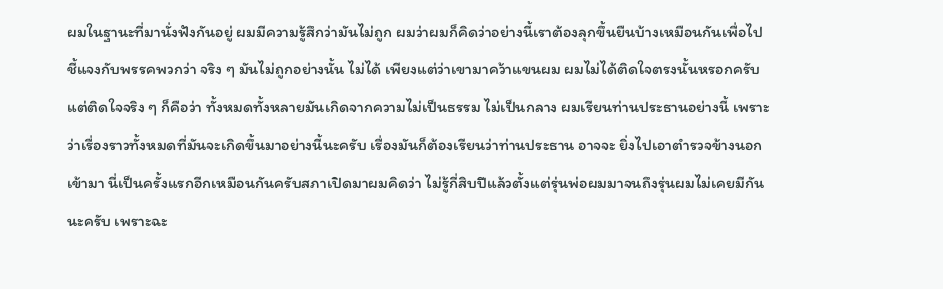ผมในฐานะที่มานั่งฟังกันอยู่ ผมมีความรู้สึกว่ามันไม่ถูก ผมว่าผมก็คิดว่าอย่างนี้เราต้องลุกขึ้นยืนบ้างเหมือนกันเพื่อไปชี้แจงกับพรรคพวกว่า จริง ๆ มันไม่ถูกอย่างนั้น ไม่ได้ เพียงแต่ว่าเขามาคว้าแขนผม ผมไม่ได้ติดใจตรงนั้นหรอกครับ แต่ติดใจจริง ๆ ก็คือว่า ทั้งหมดทั้งหลายมันเกิดจากความไม่เป็นธรรม ไม่เป็นกลาง ผมเรียนท่านประธานอย่างนี้ เพราะว่าเรื่องราวทั้งหมดที่มันจะเกิดขึ้นมาอย่างนี้นะครับ เรื่องมันก็ต้องเรียนว่าท่านประธาน อาจจะ ยิ่งไปเอาตํารวจข้างนอกเข้ามา นี่เป็นครั้งแรกอีกเหมือนกันครับสภาเปิดมาผมคิดว่า ไม่รู้กี่สิบปีแล้วตั้งแต่รุ่นพ่อผมมาจนถึงรุ่นผมไม่เคยมีกันนะครับ เพราะฉะ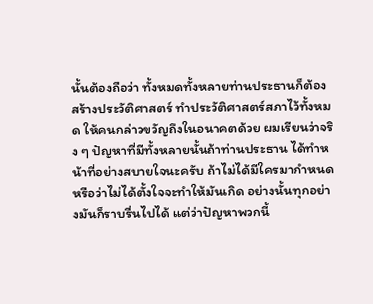นั้นต้องถือว่า ทั้งหมดทั้งหลายท่านประธานก็ต้องสร้างประวัติศาสตร์ ทําประวัติศาสตร์สภาไว้ทั้งหมด ให้คนกล่าวขวัญถึงในอนาคตด้วย ผมเรียนว่าจริง ๆ ปัญหาที่มีทั้งหลายนั้นถ้าท่านประธาน ได้ทําหน้าที่อย่างสบายใจนะครับ ถ้าไม่ได้มีใครมากําหนดหรือว่าไม่ได้ตั้งใจจะทําให้มันเกิด อย่างนั้นทุกอย่างมันก็ราบรื่นไปได้ แต่ว่าปัญหาพวกนี้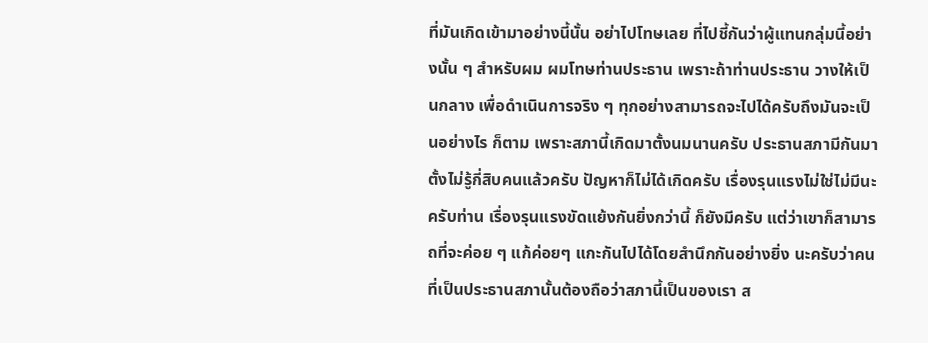ที่มันเกิดเข้ามาอย่างนี้นั้น อย่าไปโทษเลย ที่ไปชี้กันว่าผู้แทนกลุ่มนี้อย่างนั้น ๆ สําหรับผม ผมโทษท่านประธาน เพราะถ้าท่านประธาน วางให้เป็นกลาง เพื่อดําเนินการจริง ๆ ทุกอย่างสามารถจะไปได้ครับถึงมันจะเป็นอย่างไร ก็ตาม เพราะสภานี้เกิดมาตั้งนมนานครับ ประธานสภามีกันมาตั้งไม่รู้กี่สิบคนแล้วครับ ปัญหาก็ไม่ได้เกิดครับ เรื่องรุนแรงไม่ใช่ไม่มีนะครับท่าน เรื่องรุนแรงขัดแย้งกันยิ่งกว่านี้ ก็ยังมีครับ แต่ว่าเขาก็สามารถที่จะค่อย ๆ แก้ค่อยๆ แกะกันไปได้โดยสํานึกกันอย่างยิ่ง นะครับว่าคนที่เป็นประธานสภานั้นต้องถือว่าสภานี้เป็นของเรา ส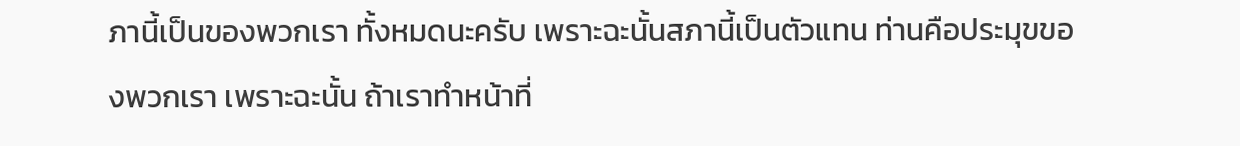ภานี้เป็นของพวกเรา ทั้งหมดนะครับ เพราะฉะนั้นสภานี้เป็นตัวแทน ท่านคือประมุขของพวกเรา เพราะฉะนั้น ถ้าเราทําหน้าที่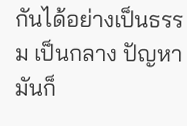กันได้อย่างเป็นธรรม เป็นกลาง ปัญหามันก็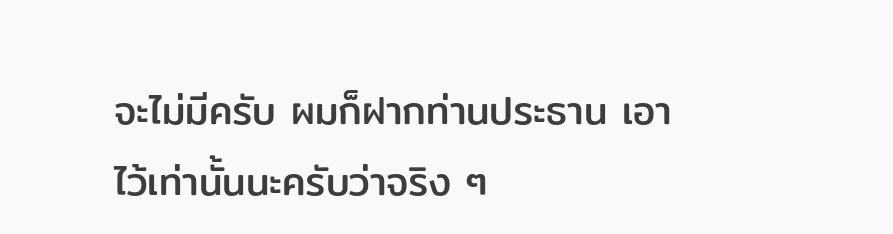จะไม่มีครับ ผมก็ฝากท่านประธาน เอาไว้เท่านั้นนะครับว่าจริง ๆ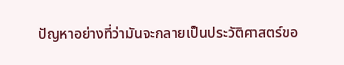ปัญหาอย่างที่ว่ามันจะกลายเป็นประวัติศาสตร์ขอ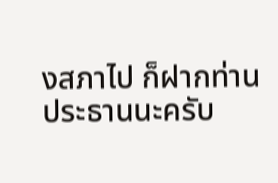งสภาไป ก็ฝากท่านประธานนะครับ